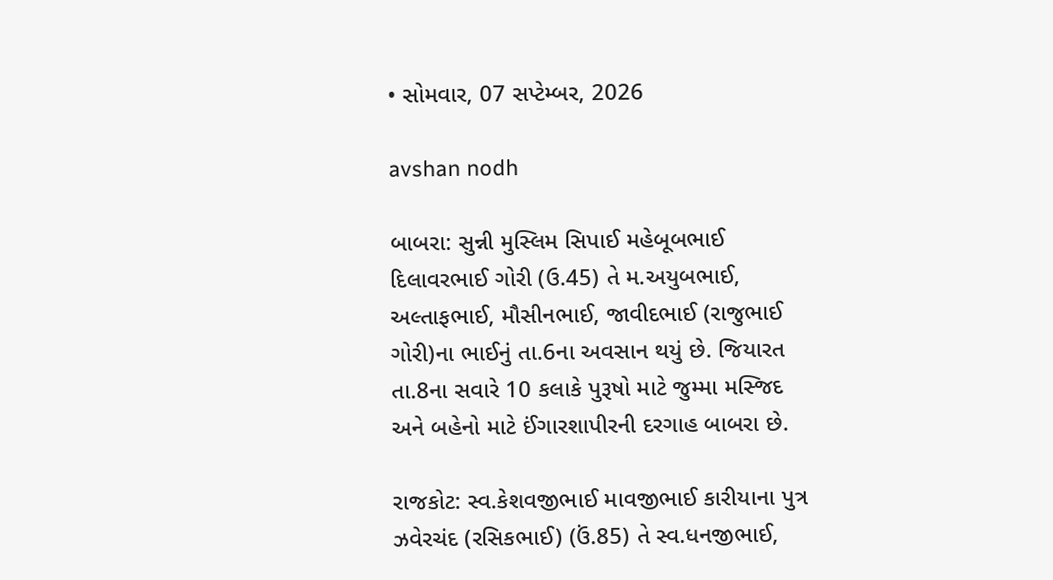• સોમવાર, 07 સપ્ટેમ્બર, 2026

avshan nodh

બાબરા: સુન્ની મુસ્લિમ સિપાઈ મહેબૂબભાઈ દિલાવરભાઈ ગોરી (ઉ.45) તે મ.અયુબભાઈ, અલ્તાફભાઈ, મૌસીનભાઈ, જાવીદભાઈ (રાજુભાઈ ગોરી)ના ભાઈનું તા.6ના અવસાન થયું છે. જિયારત તા.8ના સવારે 10 કલાકે પુરૂષો માટે જુમ્મા મસ્જિદ અને બહેનો માટે ઈંગારશાપીરની દરગાહ બાબરા છે.

રાજકોટ: સ્વ.કેશવજીભાઈ માવજીભાઈ કારીયાના પુત્ર ઝવેરચંદ (રસિકભાઈ) (ઉં.85) તે સ્વ.ધનજીભાઈ,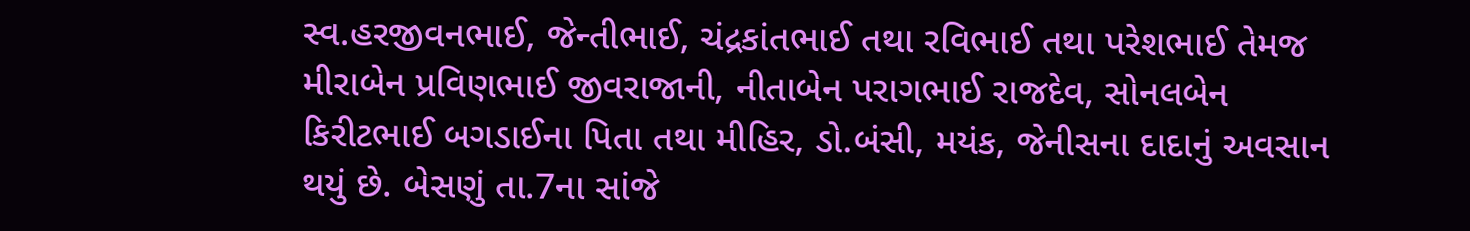સ્વ.હરજીવનભાઈ, જેન્તીભાઈ, ચંદ્રકાંતભાઈ તથા રવિભાઈ તથા પરેશભાઈ તેમજ મીરાબેન પ્રવિણભાઈ જીવરાજાની, નીતાબેન પરાગભાઈ રાજદેવ, સોનલબેન કિરીટભાઈ બગડાઈના પિતા તથા મીહિર, ડો.બંસી, મયંક, જેનીસના દાદાનું અવસાન થયું છે. બેસણું તા.7ના સાંજે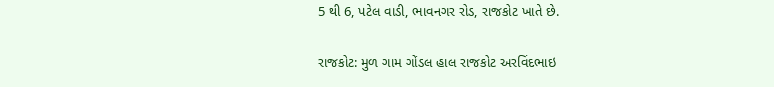5 થી 6, પટેલ વાડી, ભાવનગર રોડ, રાજકોટ ખાતે છે.

રાજકોટ: મુળ ગામ ગોંડલ હાલ રાજકોટ અરવિંદભાઇ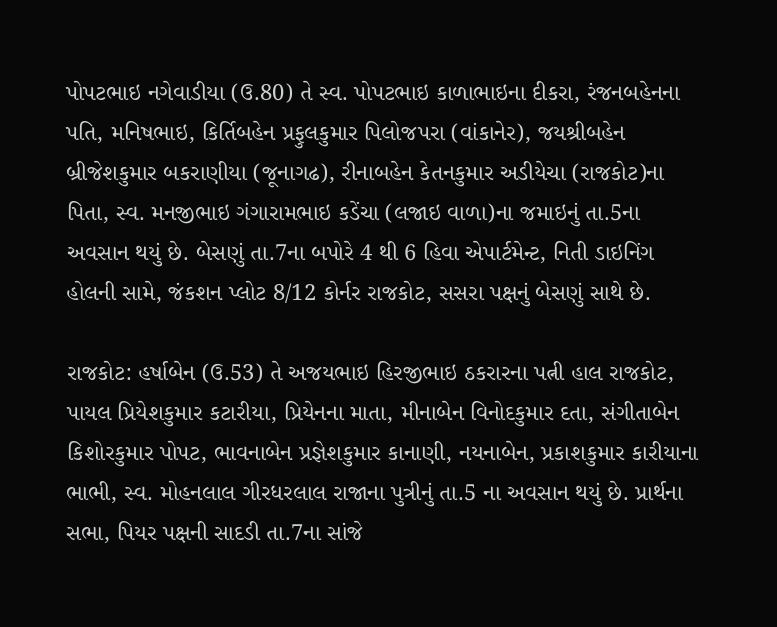પોપટભાઇ નગેવાડીયા (ઉ.80) તે સ્વ. પોપટભાઇ કાળાભાઇના દીકરા, રંજનબહેનના પતિ, મનિષભાઇ, કિર્તિબહેન પ્રફુલકુમાર પિલોજપરા (વાંકાનેર), જયશ્રીબહેન બ્રીજેશકુમાર બકરાણીયા (જૂનાગઢ), રીનાબહેન કેતનકુમાર અડીયેચા (રાજકોટ)ના પિતા, સ્વ. મનજીભાઇ ગંગારામભાઇ કડેંચા (લજાઇ વાળા)ના જમાઇનું તા.5ના અવસાન થયું છે. બેસણું તા.7ના બપોરે 4 થી 6 હિવા એપાર્ટમેન્ટ, નિતી ડાઇનિંગ હોલની સામે, જંકશન પ્લોટ 8/12 કોર્નર રાજકોટ, સસરા પક્ષનું બેસણું સાથે છે.

રાજકોટ: હર્ષાબેન (ઉ.53) તે અજયભાઇ હિરજીભાઇ ઠકરારના પત્ની હાલ રાજકોટ, પાયલ પ્રિયેશકુમાર કટારીયા, પ્રિયેનના માતા, મીનાબેન વિનોદકુમાર દતા, સંગીતાબેન કિશોરકુમાર પોપટ, ભાવનાબેન પ્રજ્ઞેશકુમાર કાનાણી, નયનાબેન, પ્રકાશકુમાર કારીયાના ભાભી, સ્વ. મોહનલાલ ગીરધરલાલ રાજાના પુત્રીનું તા.5 ના અવસાન થયું છે. પ્રાર્થના સભા, પિયર પક્ષની સાદડી તા.7ના સાંજે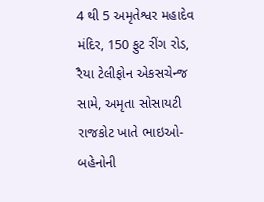4 થી 5 અમૃતેશ્વર મહાદેવ મંદિર, 150 ફુટ રીંગ રોડ, રૈયા ટેલીફોન એકસચેન્જ સામે, અમૃતા સોસાયટી રાજકોટ ખાતે ભાઇઓ- બહેનોની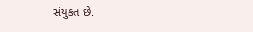સંયુકત છે.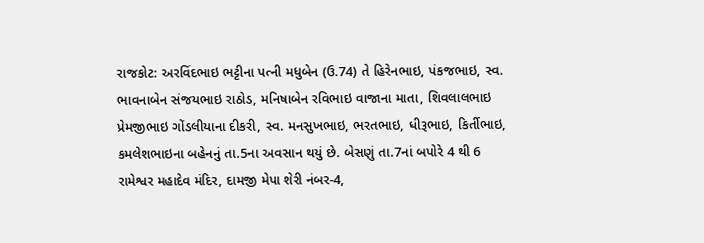રાજકોટ: અરવિંદભાઇ ભટ્ટીના પત્ની મધુબેન (ઉ.74) તે હિરેનભાઇ, પંકજભાઇ, સ્વ. ભાવનાબેન સંજયભાઇ રાઠોડ, મનિષાબેન રવિભાઇ વાજાના માતા, શિવલાલભાઇ પ્રેમજીભાઇ ગોંડલીયાના દીકરી, સ્વ. મનસુખભાઇ, ભરતભાઇ, ધીરૂભાઇ, કિર્તીભાઇ, કમલેશભાઇના બહેનનું તા.5ના અવસાન થયું છે. બેસણું તા.7નાં બપોરે 4 થી 6  રામેશ્વર મહાદેવ મંદિર, દામજી મેપા શેરી નંબર-4,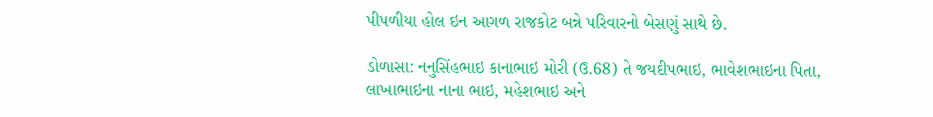પીપળીયા હોલ ઇન આગળ રાજકોટ બન્ને પરિવારનો બેસણું સાથે છે.

ડોળાસા: નનુસિંહભાઇ કાનાભાઇ મોરી (ઉ.68) તે જયદીપભાઇ, ભાવેશભાઇના પિતા, લાખાભાઇના નાના ભાઇ, મહેશભાઇ અને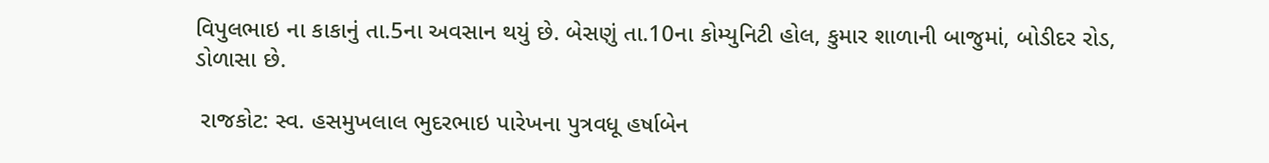વિપુલભાઇ ના કાકાનું તા.5ના અવસાન થયું છે. બેસણું તા.10ના કોમ્યુનિટી હોલ, કુમાર શાળાની બાજુમાં, બોડીદર રોડ, ડોળાસા છે.

 રાજકોટ: સ્વ. હસમુખલાલ ભુદરભાઇ પારેખના પુત્રવધૂ હર્ષાબેન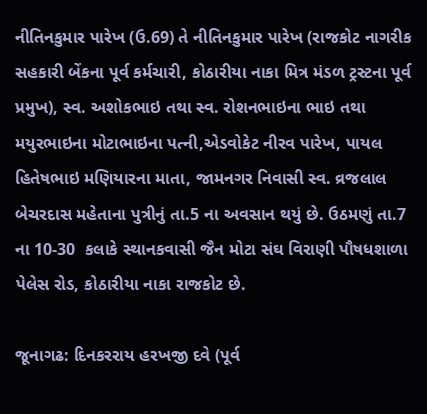નીતિનકુમાર પારેખ (ઉ.69) તે નીતિનકુમાર પારેખ (રાજકોટ નાગરીક સહકારી બેંકના પૂર્વ કર્મચારી, કોઠારીયા નાકા મિત્ર મંડળ ટ્રસ્ટના પૂર્વ પ્રમુખ), સ્વ. અશોકભાઇ તથા સ્વ. રોશનભાઇના ભાઇ તથા મયુરભાઇના મોટાભાઇના પત્ની,એડવોકેટ નીરવ પારેખ, પાયલ હિતેષભાઇ મણિયારના માતા, જામનગર નિવાસી સ્વ. વ્રજલાલ બેચરદાસ મહેતાના પુત્રીનું તા.5 ના અવસાન થયું છે. ઉઠમણું તા.7 ના 10-30  કલાકે સ્થાનકવાસી જૈન મોટા સંઘ વિરાણી પૌષધશાળા પેલેસ રોડ, કોઠારીયા નાકા રાજકોટ છે.

જૂનાગઢ: દિનકરરાય હરખજી દવે (પૂર્વ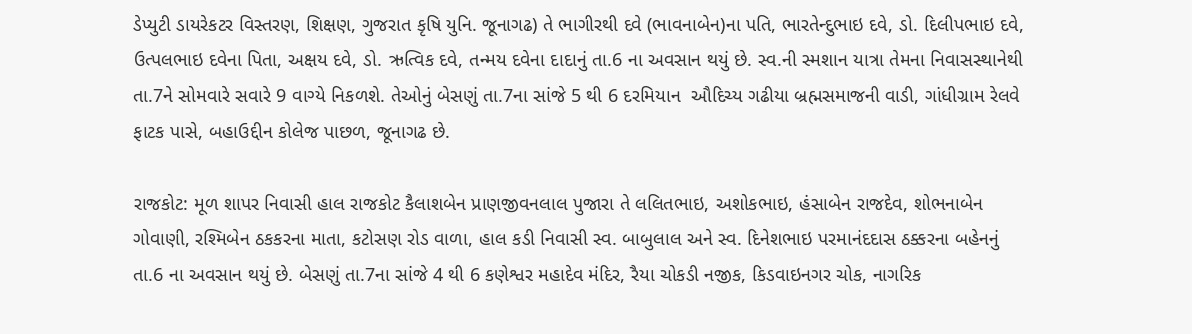ડેપ્યુટી ડાયરેકટર વિસ્તરણ, શિક્ષણ, ગુજરાત કૃષિ યુનિ. જૂનાગઢ) તે ભાગીરથી દવે (ભાવનાબેન)ના પતિ, ભારતેન્દુભાઇ દવે, ડો. દિલીપભાઇ દવે, ઉત્પલભાઇ દવેના પિતા, અક્ષય દવે, ડો. ઋત્વિક દવે, તન્મય દવેના દાદાનું તા.6 ના અવસાન થયું છે. સ્વ.ની સ્મશાન યાત્રા તેમના નિવાસસ્થાનેથી તા.7ને સોમવારે સવારે 9 વાગ્યે નિકળશે. તેઓનું બેસણું તા.7ના સાંજે 5 થી 6 દરમિયાન  ઔદિચ્ય ગઢીયા બ્રહ્મસમાજની વાડી, ગાંધીગ્રામ રેલવે ફાટક પાસે, બહાઉદ્દીન કોલેજ પાછળ, જૂનાગઢ છે.

રાજકોટ: મૂળ શાપર નિવાસી હાલ રાજકોટ કૈલાશબેન પ્રાણજીવનલાલ પુજારા તે લલિતભાઇ, અશોકભાઇ, હંસાબેન રાજદેવ, શોભનાબેન ગોવાણી, રશ્મિબેન ઠકકરના માતા, કટોસણ રોડ વાળા, હાલ કડી નિવાસી સ્વ. બાબુલાલ અને સ્વ. દિનેશભાઇ પરમાનંદદાસ ઠક્કરના બહેનનું તા.6 ના અવસાન થયું છે. બેસણું તા.7ના સાંજે 4 થી 6 કણેશ્વર મહાદેવ મંદિર, રૈયા ચોકડી નજીક, કિડવાઇનગર ચોક, નાગરિક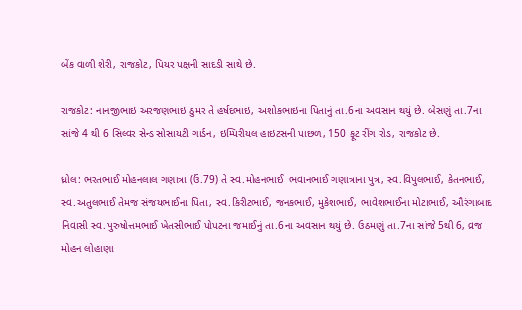બેંક વાળી શેરી, રાજકોટ, પિયર પક્ષની સાદડી સાથે છે.

રાજકોટ: નાનજીભાઇ અરજણભાઇ ઠુમર તે હર્ષદભાઇ, અશોકભાઇના પિતાનું તા.6ના અવસાન થયું છે. બેસણું તા.7ના  સાંજે 4 થી 6 સિલ્વર સેન્ડ સોસાયટી ગાર્ડન, ઇમ્પિરીયલ હાઇટસની પાછળ, 150 ફૂટ રીંગ રોડ, રાજકોટ છે.

ધ્રોલ: ભરતભાઈ મોહનલાલ ગણાત્રા (ઉં.79) તે સ્વ.મોહનભાઈ  ભવાનભાઈ ગણાત્રાના પુત્ર, સ્વ.વિપુલભાઈ, કેતનભાઈ, સ્વ.અતુલભાઈ તેમજ સંજયભાઈના પિતા, સ્વ.કિરીટભાઈ, જનકભાઈ, મુકેશભાઈ, ભાવેશભાઈના મોટાભાઈ, ઔરંગાબાદ નિવાસી સ્વ.પુરુષોત્તમભાઈ ખેતસીભાઈ પોપટના જમાઈનું તા.6ના અવસાન થયું છે. ઉઠમણું તા.7ના સાંજે 5થી 6, વ્રજ મોહન લોહાણા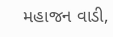મહાજન વાડી,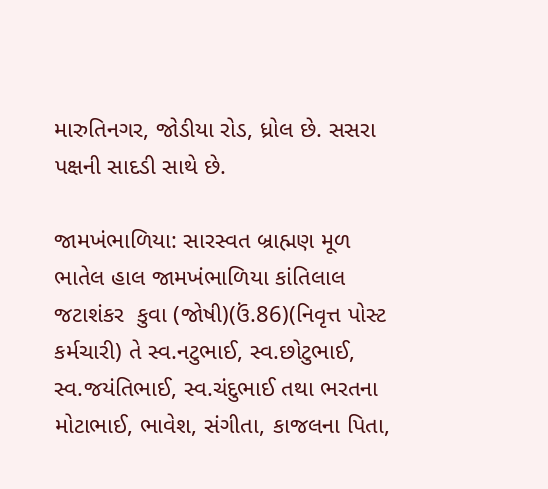મારુતિનગર, જોડીયા રોડ, ધ્રોલ છે. સસરા પક્ષની સાદડી સાથે છે.

જામખંભાળિયા: સારસ્વત બ્રાહ્મણ મૂળ ભાતેલ હાલ જામખંભાળિયા કાંતિલાલ જટાશંકર  કુવા (જોષી)(ઉં.86)(નિવૃત્ત પોસ્ટ કર્મચારી) તે સ્વ.નટુભાઈ, સ્વ.છોટુભાઈ, સ્વ.જયંતિભાઈ, સ્વ.ચંદુભાઈ તથા ભરતના મોટાભાઈ, ભાવેશ, સંગીતા, કાજલના પિતા,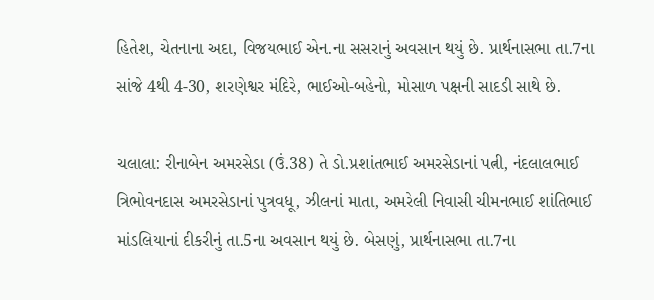હિતેશ, ચેતનાના અદા, વિજયભાઈ એન.ના સસરાનું અવસાન થયું છે. પ્રાર્થનાસભા તા.7ના સાંજે 4થી 4-30, શરણેશ્વર મંદિરે, ભાઈઓ-બહેનો, મોસાળ પક્ષની સાદડી સાથે છે.

ચલાલા: રીનાબેન અમરસેડા (ઉં.38) તે ડો.પ્રશાંતભાઈ અમરસેડાનાં પત્ની, નંદલાલભાઈ ત્રિભોવનદાસ અમરસેડાનાં પુત્રવધૂ, ઝીલનાં માતા, અમરેલી નિવાસી ચીમનભાઈ શાંતિભાઈ માંડલિયાનાં દીકરીનું તા.5ના અવસાન થયું છે. બેસણું, પ્રાર્થનાસભા તા.7ના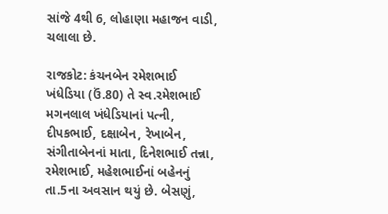સાંજે 4થી 6, લોહાણા મહાજન વાડી, ચલાલા છે.

રાજકોટ: કંચનબેન રમેશભાઈ ખંધેડિયા (ઉં.80) તે સ્વ.રમેશભાઈ મગનલાલ ખંધેડિયાનાં પત્ની, દીપકભાઈ, દક્ષાબેન, રેખાબેન, સંગીતાબેનનાં માતા, દિનેશભાઈ તન્ના, રમેશભાઈ, મહેશભાઈનાં બહેનનું તા.5ના અવસાન થયું છે. બેસણું,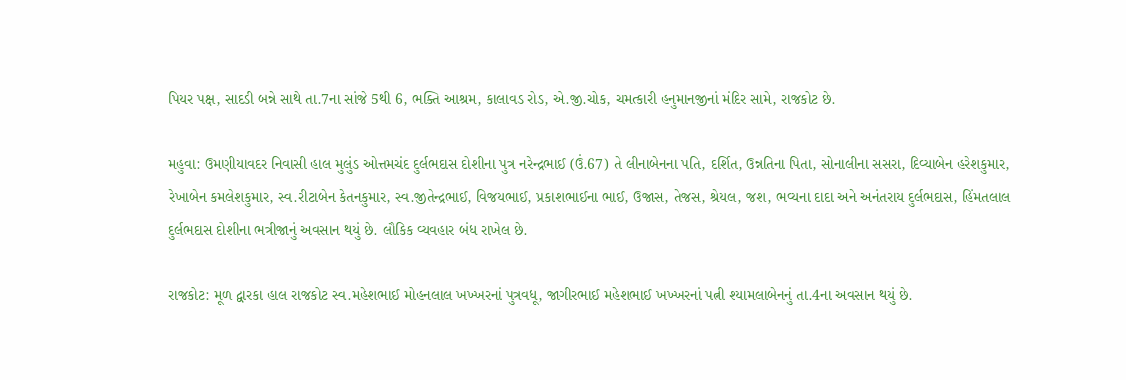પિયર પક્ષ, સાદડી બન્ને સાથે તા.7ના સાંજે 5થી 6, ભક્તિ આશ્રમ, કાલાવડ રોડ, એ.જી.ચોક, ચમત્કારી હનુમાનજીનાં મંદિર સામે, રાજકોટ છે.

મહુવા: ઉમણીયાવદર નિવાસી હાલ મુલુંડ ઓત્તમચંદ દુર્લભદાસ દોશીના પુત્ર નરેન્દ્રભાઈ (ઉં.67) તે લીનાબેનના પતિ, દર્શિત, ઉન્નતિના પિતા, સોનાલીના સસરા, દિવ્યાબેન હરેશકુમાર, રેખાબેન કમલેશકુમાર, સ્વ.રીટાબેન કેતનકુમાર, સ્વ.જીતેન્દ્રભાઈ, વિજયભાઈ, પ્રકાશભાઈના ભાઈ, ઉજાસ, તેજસ, શ્રેયલ, જશ, ભવ્યના દાદા અને અનંતરાય દુર્લભદાસ, હિંમતલાલ દુર્લભદાસ દોશીના ભત્રીજાનું અવસાન થયું છે. લૌકિક વ્યવહાર બંધ રાખેલ છે.

રાજકોટ: મૂળ દ્વારકા હાલ રાજકોટ સ્વ.મહેશભાઈ મોહનલાલ ખખ્ખરનાં પુત્રવધૂ, જાગીરભાઈ મહેશભાઈ ખખ્ખરનાં પત્ની શ્યામલાબેનનું તા.4ના અવસાન થયું છે.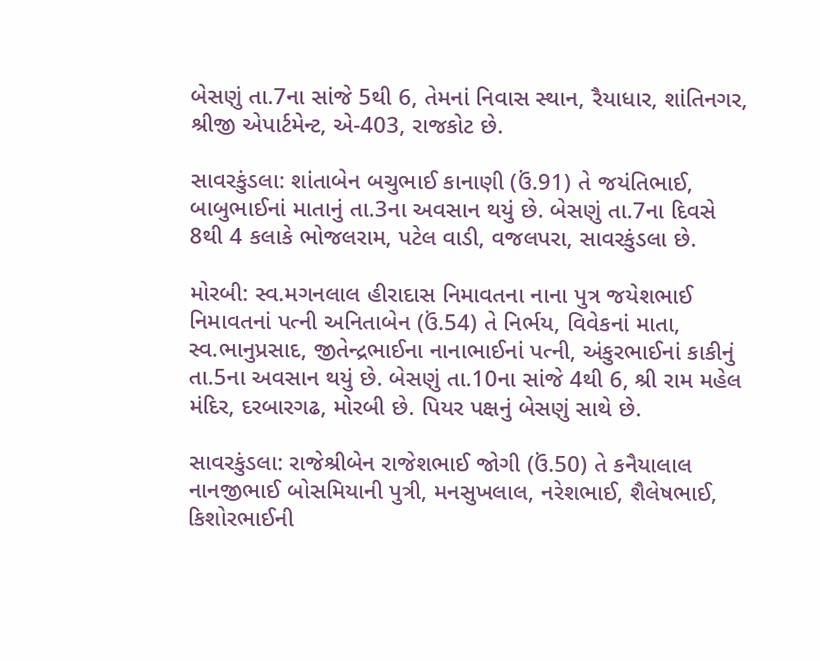બેસણું તા.7ના સાંજે 5થી 6, તેમનાં નિવાસ સ્થાન, રૈયાધાર, શાંતિનગર, શ્રીજી એપાર્ટમેન્ટ, એ-403, રાજકોટ છે.

સાવરકુંડલા: શાંતાબેન બચુભાઈ કાનાણી (ઉં.91) તે જયંતિભાઈ, બાબુભાઈનાં માતાનું તા.3ના અવસાન થયું છે. બેસણું તા.7ના દિવસે 8થી 4 કલાકે ભોજલરામ, પટેલ વાડી, વજલપરા, સાવરકુંડલા છે.

મોરબી: સ્વ.મગનલાલ હીરાદાસ નિમાવતના નાના પુત્ર જયેશભાઈ નિમાવતનાં પત્ની અનિતાબેન (ઉં.54) તે નિર્ભય, વિવેકનાં માતા, સ્વ.ભાનુપ્રસાદ, જીતેન્દ્રભાઈના નાનાભાઈનાં પત્ની, અંકુરભાઈનાં કાકીનું તા.5ના અવસાન થયું છે. બેસણું તા.10ના સાંજે 4થી 6, શ્રી રામ મહેલ મંદિર, દરબારગઢ, મોરબી છે. પિયર પક્ષનું બેસણું સાથે છે.

સાવરકુંડલા: રાજેશ્રીબેન રાજેશભાઈ જોગી (ઉં.50) તે કનૈયાલાલ નાનજીભાઈ બોસમિયાની પુત્રી, મનસુખલાલ, નરેશભાઈ, શૈલેષભાઈ, કિશોરભાઈની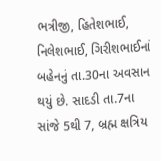ભત્રીજી, હિતેશભાઈ, નિલેશભાઈ, ગિરીશભાઈનાં બહેનનું તા.30ના અવસાન થયું છે. સાદડી તા.7ના સાંજે 5થી 7, બ્રહ્મ ક્ષત્રિય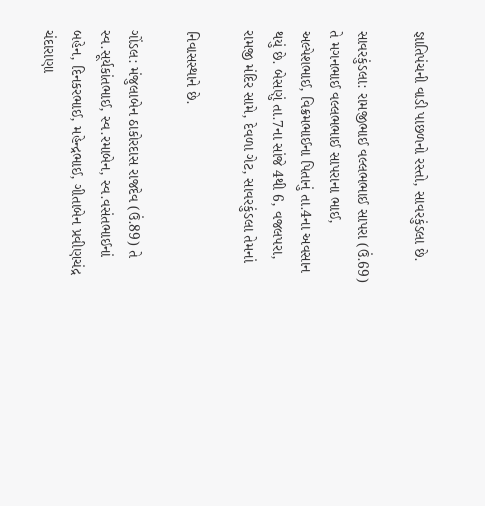જ્ઞાતિપંચની વાડી પાછળનો રસ્તો, સાવરકુંડલા છે.

સાવરકુંડલા: રામજીભાઈ વલ્લભભાઈ સાપરા (ઉં.69) તે મગનભાઈ વલ્લભભાઈ સાપરાના ભાઈ, અલ્પેશભાઈ, વિક્રમભાઈના પિતાનું તા.4ના અવસાન થયું છે. બેસણું તા.7ના સાંજે 4થી 6, વજલપરા, રામજી મંદિર સામે, દેવળા ગેટ, સાવરકુંડલા તેમનાં

નિવાસસ્થાને છે.

ગોંડલ: મંજુલાબેન ઠાકોરદાસ રાજદેવ (ઉં.89) તે સ્વ.સૂર્યકાંતભાઈ, સ્વ.રમાબેન, સ્વ.વસંતભાઈનાં બહેન, દિનકરભાઈ, મહેન્દ્રભાઈ, ગીતાબેન પ્રવીણચંદ્ર ચંદારાણા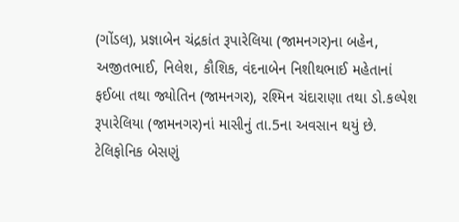(ગોંડલ), પ્રજ્ઞાબેન ચંદ્રકાંત રૂપારેલિયા (જામનગર)ના બહેન, અજીતભાઈ, નિલેશ, કૌશિક, વંદનાબેન નિશીથભાઈ મહેતાનાં ફઈબા તથા જ્યોતિન (જામનગર), રશ્મિન ચંદારાણા તથા ડો.કલ્પેશ રૂપારેલિયા (જામનગર)નાં માસીનું તા.5ના અવસાન થયું છે. ટેલિફોનિક બેસણું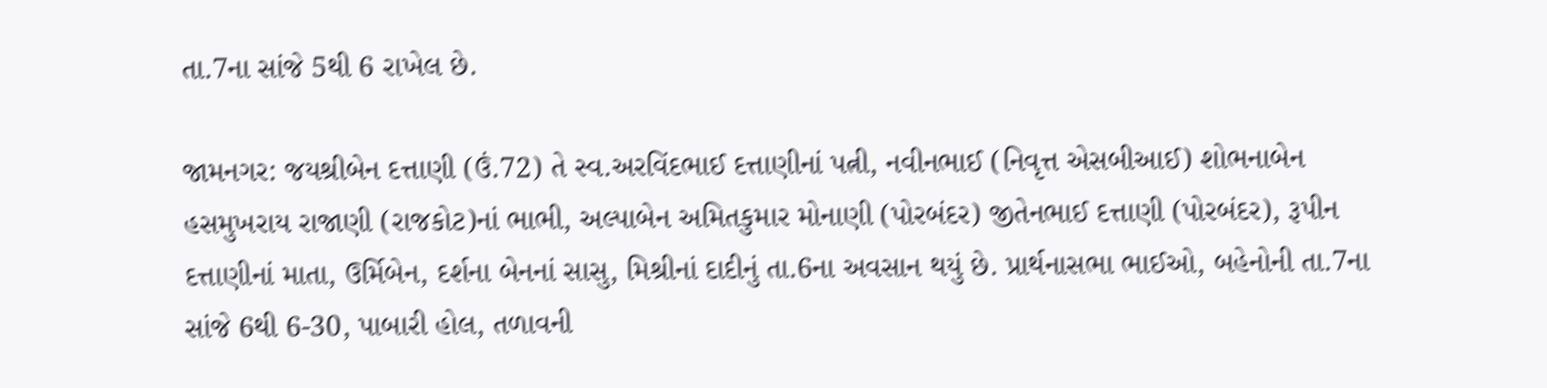તા.7ના સાંજે 5થી 6 રાખેલ છે.

જામનગર: જયશ્રીબેન દત્તાણી (ઉં.72) તે સ્વ.અરવિંદભાઈ દત્તાણીનાં પત્ની, નવીનભાઈ (નિવૃત્ત એસબીઆઈ) શોભનાબેન હસમુખરાય રાજાણી (રાજકોટ)નાં ભાભી, અલ્પાબેન અમિતકુમાર મોનાણી (પોરબંદર) જીતેનભાઈ દત્તાણી (પોરબંદર), રૂપીન દત્તાણીનાં માતા, ઉર્મિબેન, દર્શના બેનનાં સાસુ, મિશ્રીનાં દાદીનું તા.6ના અવસાન થયું છે. પ્રાર્થનાસભા ભાઈઓ, બહેનોની તા.7ના સાંજે 6થી 6-30, પાબારી હોલ, તળાવની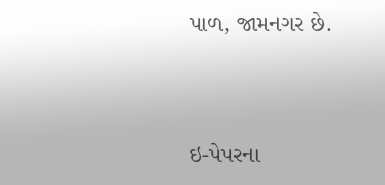પાળ, જામનગર છે.



ઇ-પેપરના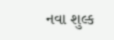નવા શુલ્ક